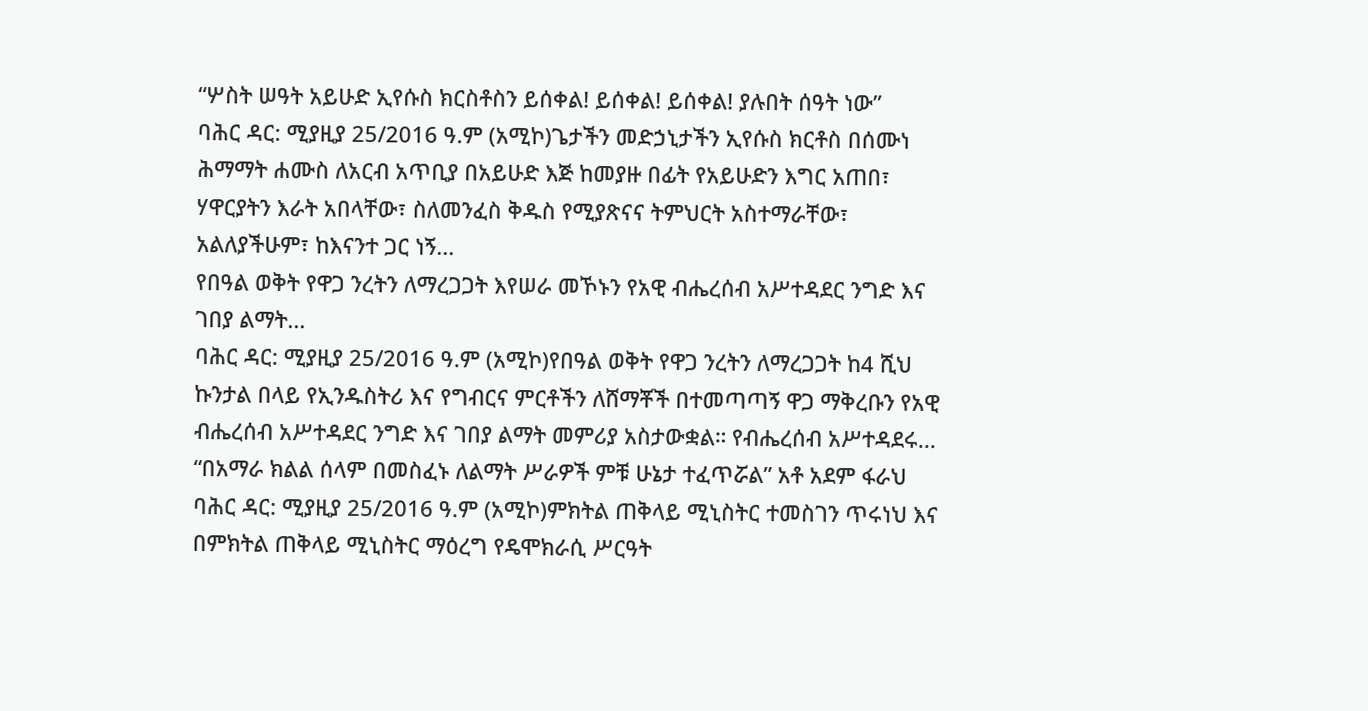“ሦስት ሠዓት አይሁድ ኢየሱስ ክርስቶስን ይሰቀል! ይሰቀል! ይሰቀል! ያሉበት ሰዓት ነው”
ባሕር ዳር: ሚያዚያ 25/2016 ዓ.ም (አሚኮ)ጌታችን መድኃኒታችን ኢየሱስ ክርቶስ በሰሙነ ሕማማት ሐሙስ ለአርብ አጥቢያ በአይሁድ እጅ ከመያዙ በፊት የአይሁድን እግር አጠበ፣ ሃዋርያትን እራት አበላቸው፣ ስለመንፈስ ቅዱስ የሚያጽናና ትምህርት አስተማራቸው፣ አልለያችሁም፣ ከእናንተ ጋር ነኝ...
የበዓል ወቅት የዋጋ ንረትን ለማረጋጋት እየሠራ መኾኑን የአዊ ብሔረሰብ አሥተዳደር ንግድ እና ገበያ ልማት...
ባሕር ዳር: ሚያዚያ 25/2016 ዓ.ም (አሚኮ)የበዓል ወቅት የዋጋ ንረትን ለማረጋጋት ከ4 ሺህ ኩንታል በላይ የኢንዱስትሪ እና የግብርና ምርቶችን ለሸማቾች በተመጣጣኝ ዋጋ ማቅረቡን የአዊ ብሔረሰብ አሥተዳደር ንግድ እና ገበያ ልማት መምሪያ አስታውቋል። የብሔረሰብ አሥተዳደሩ...
“በአማራ ክልል ሰላም በመስፈኑ ለልማት ሥራዎች ምቹ ሁኔታ ተፈጥሯል” አቶ አደም ፋራህ
ባሕር ዳር: ሚያዚያ 25/2016 ዓ.ም (አሚኮ)ምክትል ጠቅላይ ሚኒስትር ተመስገን ጥሩነህ እና በምክትል ጠቅላይ ሚኒስትር ማዕረግ የዴሞክራሲ ሥርዓት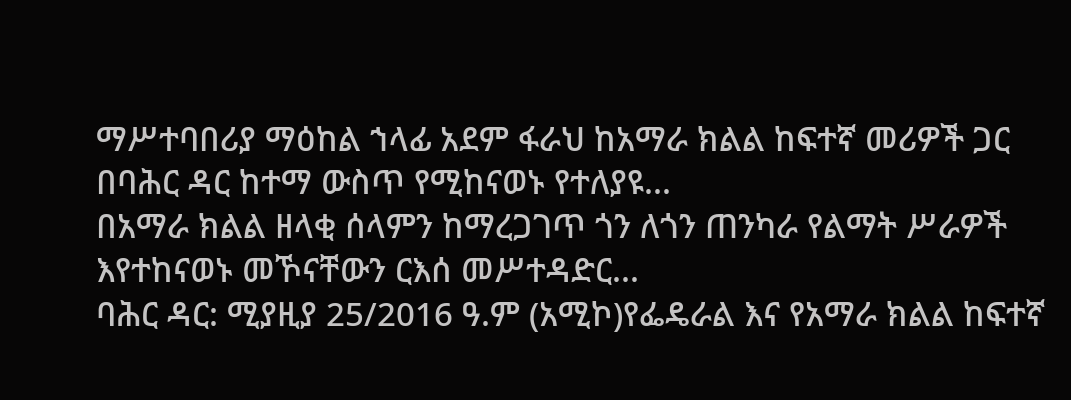ማሥተባበሪያ ማዕከል ኀላፊ አደም ፋራህ ከአማራ ክልል ከፍተኛ መሪዎች ጋር በባሕር ዳር ከተማ ውስጥ የሚከናወኑ የተለያዩ...
በአማራ ክልል ዘላቂ ሰላምን ከማረጋገጥ ጎን ለጎን ጠንካራ የልማት ሥራዎች እየተከናወኑ መኾናቸውን ርእሰ መሥተዳድር...
ባሕር ዳር: ሚያዚያ 25/2016 ዓ.ም (አሚኮ)የፌዴራል እና የአማራ ክልል ከፍተኛ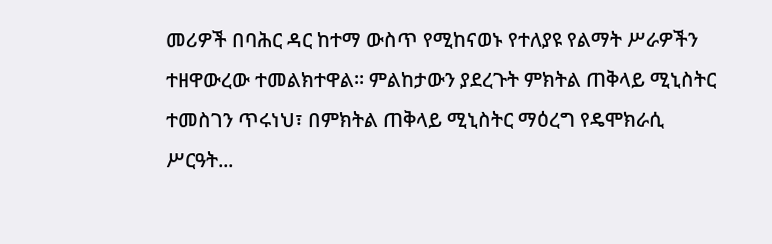መሪዎች በባሕር ዳር ከተማ ውስጥ የሚከናወኑ የተለያዩ የልማት ሥራዎችን ተዘዋውረው ተመልክተዋል። ምልከታውን ያደረጉት ምክትል ጠቅላይ ሚኒስትር ተመስገን ጥሩነህ፣ በምክትል ጠቅላይ ሚኒስትር ማዕረግ የዴሞክራሲ ሥርዓት...